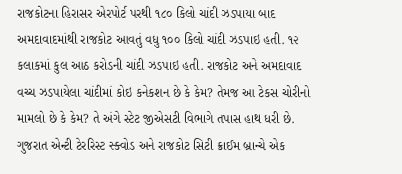રાજકોટના હિરાસર એરપોર્ટ પરથી ૧૮૦ કિલો ચાંદી ઝડપાયા બાદ અમદાવાદમાંથી રાજકોટ આવતું વધુ ૧૦૦ કિલો ચાંદી ઝડપાઇ હતી. ૧૨ કલાકમાં કુલ આઠ કરોડની ચાંદી ઝડપાઇ હતી. રાજકોટ અને અમદાવાદ વચ્ચ ઝડપાયેલા ચાંદીમાં કોઇ કનેકશન છે કે કેમ? તેમજ આ ટેકસ ચોરીનો મામલો છે કે કેમ? તે અંગે સ્ટેટ જીએસટી વિભાગે તપાસ હાથ ધરી છે.
ગુજરાત એન્ટી ટેરરિસ્ટ સ્ક્વોડ અને રાજકોટ સિટી ક્રાઈમ બ્રાન્ચે એક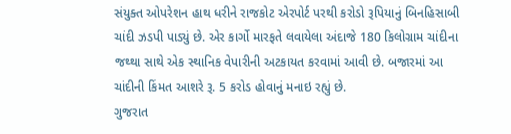સંયુક્ત ઓપરેશન હાથ ધરીને રાજકોટ એરપોર્ટ પરથી કરોડો રૂપિયાનું બિનહિસાબી ચાંદી ઝડપી પાડ્યું છે. એર કાર્ગો મારફતે લવાયેલા અંદાજે 180 કિલોગ્રામ ચાંદીના જથ્થા સાથે એક સ્થાનિક વેપારીની અટકાયત કરવામાં આવી છે. બજારમાં આ ચાંદીની કિંમત આશરે રૂ. 5 કરોડ હોવાનું મનાઇ રહ્યું છે.
ગુજરાત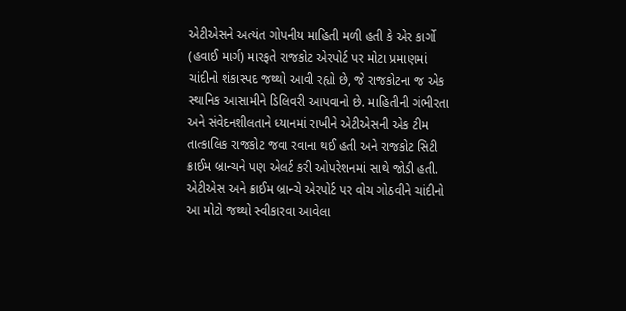એટીએસને અત્યંત ગોપનીય માહિતી મળી હતી કે એર કાર્ગો (હવાઈ માર્ગ) મારફતે રાજકોટ એરપોર્ટ પર મોટા પ્રમાણમાં ચાંદીનો શંકાસ્પદ જથ્થો આવી રહ્યો છે, જે રાજકોટના જ એક સ્થાનિક આસામીને ડિલિવરી આપવાનો છે. માહિતીની ગંભીરતા અને સંવેદનશીલતાને ધ્યાનમાં રાખીને એટીએસની એક ટીમ તાત્કાલિક રાજકોટ જવા રવાના થઈ હતી અને રાજકોટ સિટી ક્રાઈમ બ્રાન્ચને પણ એલર્ટ કરી ઓપરેશનમાં સાથે જોડી હતી.
એટીએસ અને ક્રાઈમ બ્રાન્ચે એરપોર્ટ પર વોચ ગોઠવીને ચાંદીનો આ મોટો જથ્થો સ્વીકારવા આવેલા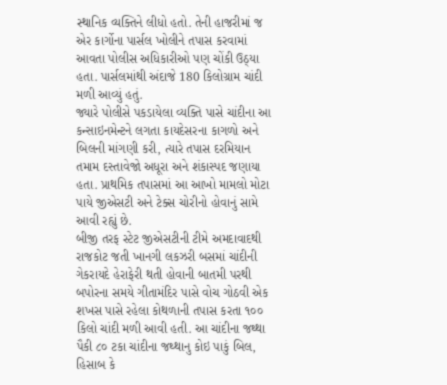સ્થાનિક વ્યક્તિને લીધો હતો. તેની હાજરીમાં જ એર કાર્ગોના પાર્સલ ખોલીને તપાસ કરવામાં આવતા પોલીસ અધિકારીઓ પણ ચોંકી ઉઠ્યા હતા. પાર્સલમાંથી અંદાજે 180 કિલોગ્રામ ચાંદી મળી આવ્યું હતું.
જ્યારે પોલીસે પકડાયેલા વ્યક્તિ પાસે ચાંદીના આ કન્સાઇનમેન્ટને લગતા કાયદેસરના કાગળો અને બિલની માંગણી કરી, ત્યારે તપાસ દરમિયાન તમામ દસ્તાવેજો અધૂરા અને શંકાસ્પદ જણાયા હતા. પ્રાથમિક તપાસમાં આ આખો મામલો મોટા પાયે જીએસટી અને ટેક્સ ચોરીનો હોવાનું સામે આવી રહ્યું છે.
બીજી તરફ સ્ટેટ જીએસટીની ટીમે અમદાવાદથી રાજકોટ જતી ખાનગી લકઝરી બસમાં ચાંદીની ગેકરાયદે હેરાફેરી થતી હોવાની બાતમી પરથી બપોરના સમયે ગીતામંદિર પાસે વોચ ગોઠવી એક શખસ પાસે રહેલા કોથળાની તપાસ કરતા ૧૦૦ કિલો ચાંદી મળી આવી હતી. આ ચાંદીના જથ્થા પૈકી ૮૦ ટકા ચાંદીના જથ્થાનુ કોઇ પાકું બિલ, હિસાબ કે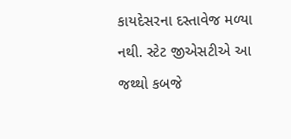કાયદેસરના દસ્તાવેજ મળ્યા નથી. સ્ટેટ જીએસટીએ આ જથ્થો કબજે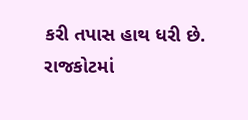કરી તપાસ હાથ ધરી છે.
રાજકોટમાં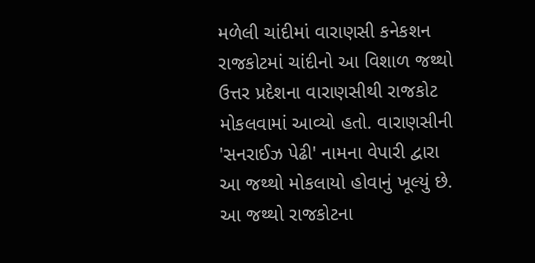મળેલી ચાંદીમાં વારાણસી કનેકશન
રાજકોટમાં ચાંદીનો આ વિશાળ જથ્થો ઉત્તર પ્રદેશના વારાણસીથી રાજકોટ મોકલવામાં આવ્યો હતો. વારાણસીની 'સનરાઈઝ પેઢી' નામના વેપારી દ્વારા આ જથ્થો મોકલાયો હોવાનું ખૂલ્યું છે. આ જથ્થો રાજકોટના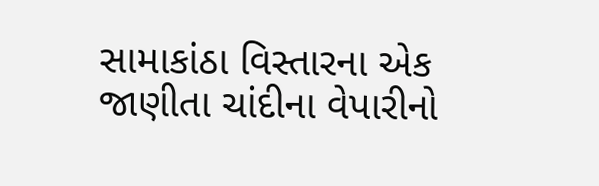સામાકાંઠા વિસ્તારના એક જાણીતા ચાંદીના વેપારીનો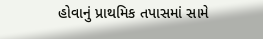હોવાનું પ્રાથમિક તપાસમાં સામે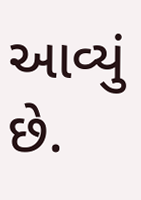આવ્યું છે.